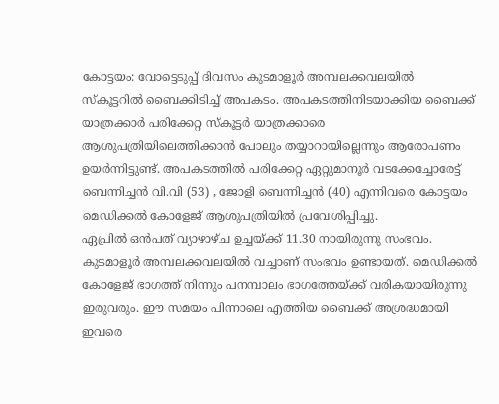കോട്ടയം: വോട്ടെടുപ്പ് ദിവസം കുടമാളൂർ അമ്പലക്കവലയിൽ സ്കൂട്ടറിൽ ബൈക്കിടിച്ച് അപകടം. അപകടത്തിനിടയാക്കിയ ബൈക്ക് യാത്രക്കാർ പരിക്കേറ്റ സ്കൂട്ടർ യാത്രക്കാരെ ആശുപത്രിയിലെത്തിക്കാൻ പോലും തയ്യാറായില്ലെന്നും ആരോപണം ഉയർന്നിട്ടുണ്ട്. അപകടത്തിൽ പരിക്കേറ്റ ഏറ്റുമാനൂർ വടക്കേച്ചോരേട്ട് ബെന്നിച്ചൻ വി.വി (53) , ജോളി ബെന്നിച്ചൻ (40) എന്നിവരെ കോട്ടയം മെഡിക്കൽ കോളേജ് ആശുപത്രിയിൽ പ്രവേശിപ്പിച്ചു.
ഏപ്രിൽ ഒൻപത് വ്യാഴാഴ്ച ഉച്ചയ്ക്ക് 11.30 നായിരുന്നു സംഭവം. കുടമാളൂർ അമ്പലക്കവലയിൽ വച്ചാണ് സംഭവം ഉണ്ടായത്. മെഡിക്കൽ കോളേജ് ഭാഗത്ത് നിന്നും പനമ്പാലം ഭാഗത്തേയ്ക്ക് വരികയായിരുന്നു ഇരുവരും. ഈ സമയം പിന്നാലെ എത്തിയ ബൈക്ക് അശ്രദ്ധമായി ഇവരെ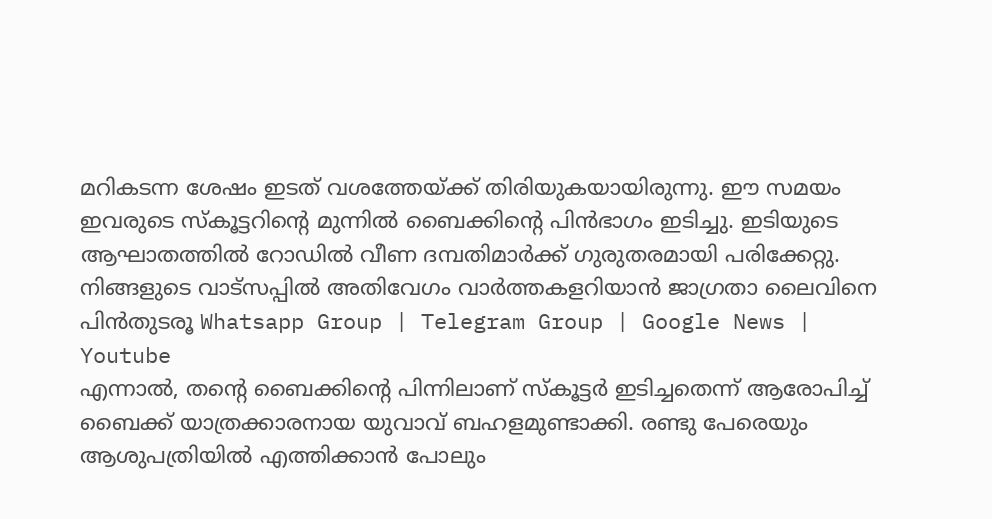മറികടന്ന ശേഷം ഇടത് വശത്തേയ്ക്ക് തിരിയുകയായിരുന്നു. ഈ സമയം ഇവരുടെ സ്കൂട്ടറിന്റെ മുന്നിൽ ബൈക്കിന്റെ പിൻഭാഗം ഇടിച്ചു. ഇടിയുടെ ആഘാതത്തിൽ റോഡിൽ വീണ ദമ്പതിമാർക്ക് ഗുരുതരമായി പരിക്കേറ്റു.
നിങ്ങളുടെ വാട്സപ്പിൽ അതിവേഗം വാർത്തകളറിയാൻ ജാഗ്രതാ ലൈവിനെ പിൻതുടരൂ Whatsapp Group | Telegram Group | Google News | Youtube
എന്നാൽ, തന്റെ ബൈക്കിന്റെ പിന്നിലാണ് സ്കൂട്ടർ ഇടിച്ചതെന്ന് ആരോപിച്ച് ബൈക്ക് യാത്രക്കാരനായ യുവാവ് ബഹളമുണ്ടാക്കി. രണ്ടു പേരെയും ആശുപത്രിയിൽ എത്തിക്കാൻ പോലും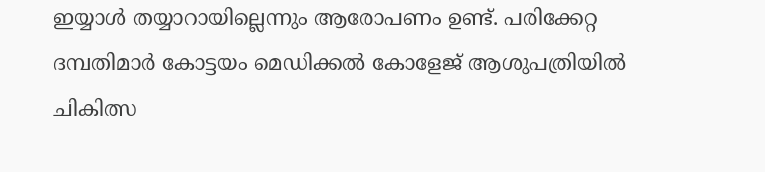ഇയ്യാൾ തയ്യാറായില്ലെന്നും ആരോപണം ഉണ്ട്. പരിക്കേറ്റ ദമ്പതിമാർ കോട്ടയം മെഡിക്കൽ കോളേജ് ആശുപത്രിയിൽ ചികിത്സ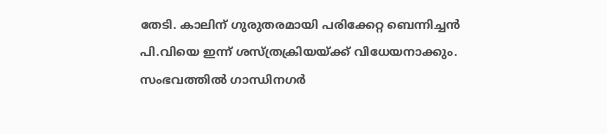തേടി. കാലിന് ഗുരുതരമായി പരിക്കേറ്റ ബെന്നിച്ചൻ പി.വിയെ ഇന്ന് ശസ്ത്രക്രിയയ്ക്ക് വിധേയനാക്കും. സംഭവത്തിൽ ഗാന്ധിനഗർ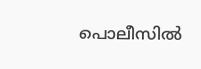പൊലീസിൽ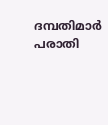ദമ്പതിമാർ പരാതി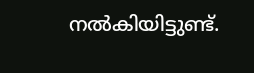നൽകിയിട്ടുണ്ട്.